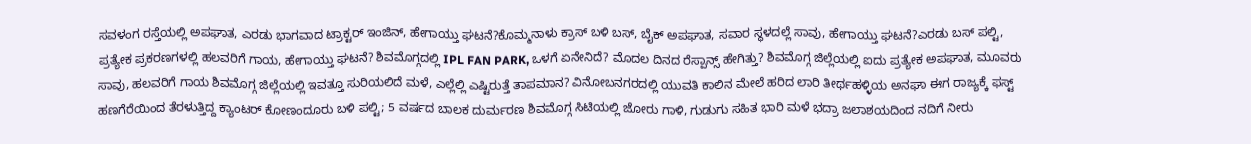ಸವಳಂಗ ರಸ್ತೆಯಲ್ಲಿ ಅಪಘಾತ, ಎರಡು ಭಾಗವಾದ ಟ್ರಾಕ್ಟರ್ ಇಂಜಿನ್, ಹೇಗಾಯ್ತು ಘಟನೆ?ಕೊಮ್ಮನಾಳು ಕ್ರಾಸ್ ಬಳಿ ಬಸ್, ಬೈಕ್ ಅಪಘಾತ, ಸವಾರ ಸ್ಥಳದಲ್ಲೆ ಸಾವು, ಹೇಗಾಯ್ತು ಘಟನೆ?ಎರಡು ಬಸ್ ಪಲ್ಟಿ, ಪ್ರತ್ಯೇಕ ಪ್ರಕರಣಗಳಲ್ಲಿ ಹಲವರಿಗೆ ಗಾಯ, ಹೇಗಾಯ್ತು ಘಟನೆ? ಶಿವಮೊಗ್ಗದಲ್ಲಿ IPL FAN PARK, ಒಳಗೆ ಏನೇನಿದೆ? ಮೊದಲ ದಿನದ ರೆಸ್ಪಾನ್ಸ್ ಹೇಗಿತ್ತು? ಶಿವಮೊಗ್ಗ ಜಿಲ್ಲೆಯಲ್ಲಿ ಐದು ಪ್ರತ್ಯೇಕ ಅಪಘಾತ, ಮೂವರು ಸಾವು, ಹಲವರಿಗೆ ಗಾಯ ಶಿವಮೊಗ್ಗ ಜಿಲ್ಲೆಯಲ್ಲಿ ಇವತ್ತೂ ಸುರಿಯಲಿದೆ ಮಳೆ, ಎಲ್ಲೆಲ್ಲಿ ಎಷ್ಟಿರುತ್ತೆ ತಾಪಮಾನ? ವಿನೋಬನಗರದಲ್ಲಿ ಯುವತಿ ಕಾಲಿನ ಮೇಲೆ ಹರಿದ ಲಾರಿ ತೀರ್ಥಹಳ್ಳಿಯ ಅನಘಾ ಈಗ ರಾಜ್ಯಕ್ಕೆ ಫಸ್ಟ್ ಹಣಗೆರೆಯಿಂದ ತೆರಳುತ್ತಿದ್ದ ಕ್ಯಾಂಟರ್ ಕೋಣಂದೂರು ಬಳಿ ಪಲ್ಟಿ; 5 ವರ್ಷದ ಬಾಲಕ ದುರ್ಮರಣ ಶಿವಮೊಗ್ಗ ಸಿಟಿಯಲ್ಲಿ ಜೋರು ಗಾಳಿ, ಗುಡುಗು ಸಹಿತ ಭಾರಿ ಮಳೆ ಭದ್ರಾ ಜಲಾಶಯದಿಂದ ನದಿಗೆ ನೀರು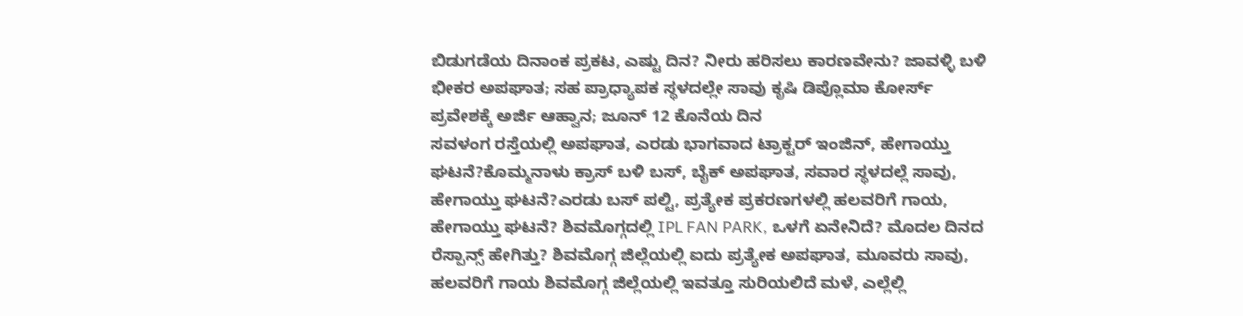ಬಿಡುಗಡೆಯ ದಿನಾಂಕ ಪ್ರಕಟ, ಎಷ್ಟು ದಿನ? ನೀರು ಹರಿಸಲು ಕಾರಣವೇನು? ಜಾವಳ್ಳಿ ಬಳಿ ಭೀಕರ ಅಪಘಾತ; ಸಹ ಪ್ರಾಧ್ಯಾಪಕ ಸ್ಥಳದಲ್ಲೇ ಸಾವು ಕೃಷಿ ಡಿಪ್ಲೊಮಾ ಕೋರ್ಸ್ ಪ್ರವೇಶಕ್ಕೆ ಅರ್ಜಿ ಆಹ್ವಾನ; ಜೂನ್ 12 ಕೊನೆಯ ದಿನ
ಸವಳಂಗ ರಸ್ತೆಯಲ್ಲಿ ಅಪಘಾತ, ಎರಡು ಭಾಗವಾದ ಟ್ರಾಕ್ಟರ್ ಇಂಜಿನ್, ಹೇಗಾಯ್ತು ಘಟನೆ?ಕೊಮ್ಮನಾಳು ಕ್ರಾಸ್ ಬಳಿ ಬಸ್, ಬೈಕ್ ಅಪಘಾತ, ಸವಾರ ಸ್ಥಳದಲ್ಲೆ ಸಾವು, ಹೇಗಾಯ್ತು ಘಟನೆ?ಎರಡು ಬಸ್ ಪಲ್ಟಿ, ಪ್ರತ್ಯೇಕ ಪ್ರಕರಣಗಳಲ್ಲಿ ಹಲವರಿಗೆ ಗಾಯ, ಹೇಗಾಯ್ತು ಘಟನೆ? ಶಿವಮೊಗ್ಗದಲ್ಲಿ IPL FAN PARK, ಒಳಗೆ ಏನೇನಿದೆ? ಮೊದಲ ದಿನದ ರೆಸ್ಪಾನ್ಸ್ ಹೇಗಿತ್ತು? ಶಿವಮೊಗ್ಗ ಜಿಲ್ಲೆಯಲ್ಲಿ ಐದು ಪ್ರತ್ಯೇಕ ಅಪಘಾತ, ಮೂವರು ಸಾವು, ಹಲವರಿಗೆ ಗಾಯ ಶಿವಮೊಗ್ಗ ಜಿಲ್ಲೆಯಲ್ಲಿ ಇವತ್ತೂ ಸುರಿಯಲಿದೆ ಮಳೆ, ಎಲ್ಲೆಲ್ಲಿ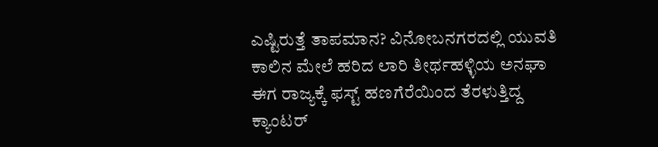ಎಷ್ಟಿರುತ್ತೆ ತಾಪಮಾನ? ವಿನೋಬನಗರದಲ್ಲಿ ಯುವತಿ ಕಾಲಿನ ಮೇಲೆ ಹರಿದ ಲಾರಿ ತೀರ್ಥಹಳ್ಳಿಯ ಅನಘಾ ಈಗ ರಾಜ್ಯಕ್ಕೆ ಫಸ್ಟ್ ಹಣಗೆರೆಯಿಂದ ತೆರಳುತ್ತಿದ್ದ ಕ್ಯಾಂಟರ್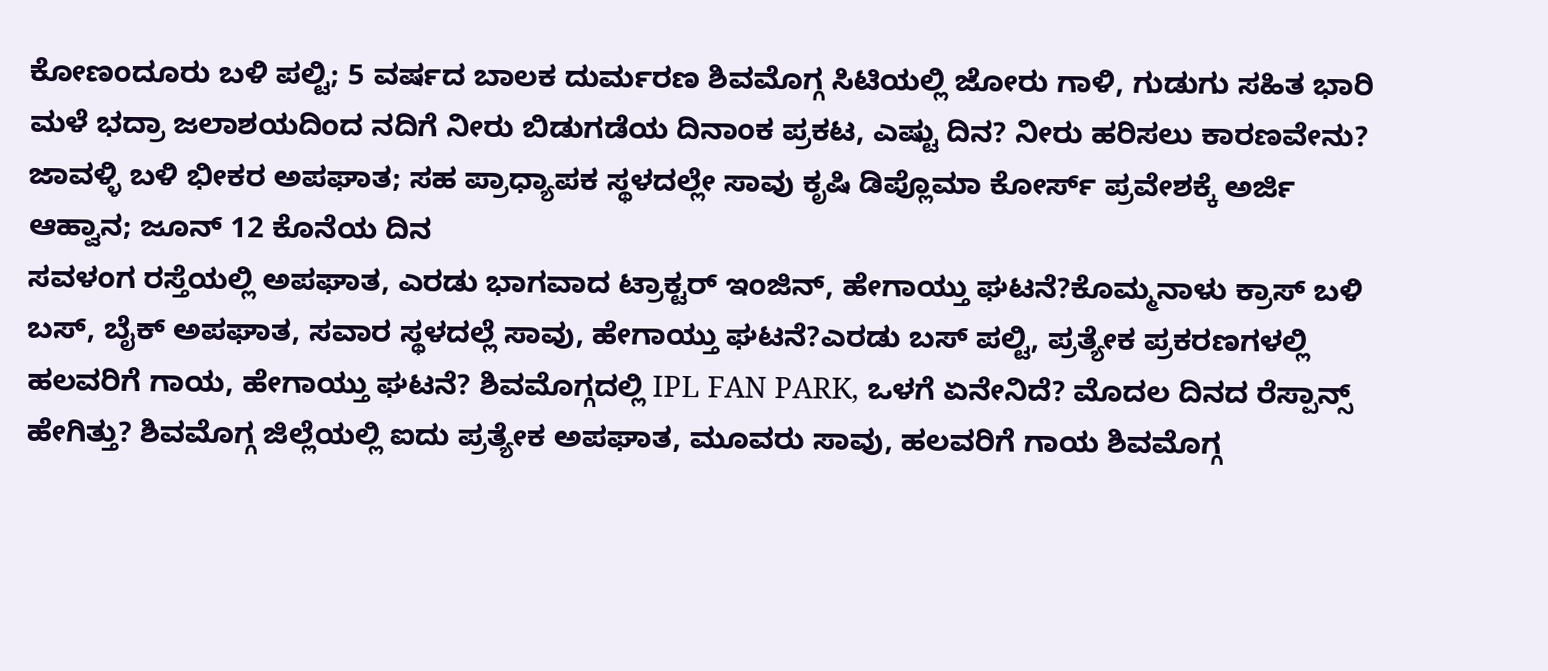ಕೋಣಂದೂರು ಬಳಿ ಪಲ್ಟಿ; 5 ವರ್ಷದ ಬಾಲಕ ದುರ್ಮರಣ ಶಿವಮೊಗ್ಗ ಸಿಟಿಯಲ್ಲಿ ಜೋರು ಗಾಳಿ, ಗುಡುಗು ಸಹಿತ ಭಾರಿ ಮಳೆ ಭದ್ರಾ ಜಲಾಶಯದಿಂದ ನದಿಗೆ ನೀರು ಬಿಡುಗಡೆಯ ದಿನಾಂಕ ಪ್ರಕಟ, ಎಷ್ಟು ದಿನ? ನೀರು ಹರಿಸಲು ಕಾರಣವೇನು? ಜಾವಳ್ಳಿ ಬಳಿ ಭೀಕರ ಅಪಘಾತ; ಸಹ ಪ್ರಾಧ್ಯಾಪಕ ಸ್ಥಳದಲ್ಲೇ ಸಾವು ಕೃಷಿ ಡಿಪ್ಲೊಮಾ ಕೋರ್ಸ್ ಪ್ರವೇಶಕ್ಕೆ ಅರ್ಜಿ ಆಹ್ವಾನ; ಜೂನ್ 12 ಕೊನೆಯ ದಿನ
ಸವಳಂಗ ರಸ್ತೆಯಲ್ಲಿ ಅಪಘಾತ, ಎರಡು ಭಾಗವಾದ ಟ್ರಾಕ್ಟರ್ ಇಂಜಿನ್, ಹೇಗಾಯ್ತು ಘಟನೆ?ಕೊಮ್ಮನಾಳು ಕ್ರಾಸ್ ಬಳಿ ಬಸ್, ಬೈಕ್ ಅಪಘಾತ, ಸವಾರ ಸ್ಥಳದಲ್ಲೆ ಸಾವು, ಹೇಗಾಯ್ತು ಘಟನೆ?ಎರಡು ಬಸ್ ಪಲ್ಟಿ, ಪ್ರತ್ಯೇಕ ಪ್ರಕರಣಗಳಲ್ಲಿ ಹಲವರಿಗೆ ಗಾಯ, ಹೇಗಾಯ್ತು ಘಟನೆ? ಶಿವಮೊಗ್ಗದಲ್ಲಿ IPL FAN PARK, ಒಳಗೆ ಏನೇನಿದೆ? ಮೊದಲ ದಿನದ ರೆಸ್ಪಾನ್ಸ್ ಹೇಗಿತ್ತು? ಶಿವಮೊಗ್ಗ ಜಿಲ್ಲೆಯಲ್ಲಿ ಐದು ಪ್ರತ್ಯೇಕ ಅಪಘಾತ, ಮೂವರು ಸಾವು, ಹಲವರಿಗೆ ಗಾಯ ಶಿವಮೊಗ್ಗ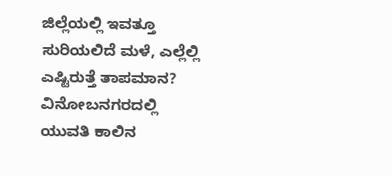ಜಿಲ್ಲೆಯಲ್ಲಿ ಇವತ್ತೂ ಸುರಿಯಲಿದೆ ಮಳೆ, ಎಲ್ಲೆಲ್ಲಿ ಎಷ್ಟಿರುತ್ತೆ ತಾಪಮಾನ? ವಿನೋಬನಗರದಲ್ಲಿ ಯುವತಿ ಕಾಲಿನ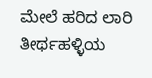ಮೇಲೆ ಹರಿದ ಲಾರಿ ತೀರ್ಥಹಳ್ಳಿಯ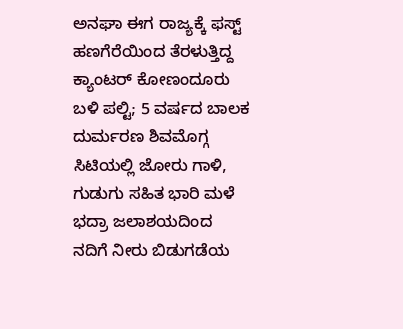ಅನಘಾ ಈಗ ರಾಜ್ಯಕ್ಕೆ ಫಸ್ಟ್ ಹಣಗೆರೆಯಿಂದ ತೆರಳುತ್ತಿದ್ದ ಕ್ಯಾಂಟರ್ ಕೋಣಂದೂರು ಬಳಿ ಪಲ್ಟಿ; 5 ವರ್ಷದ ಬಾಲಕ ದುರ್ಮರಣ ಶಿವಮೊಗ್ಗ ಸಿಟಿಯಲ್ಲಿ ಜೋರು ಗಾಳಿ, ಗುಡುಗು ಸಹಿತ ಭಾರಿ ಮಳೆ ಭದ್ರಾ ಜಲಾಶಯದಿಂದ ನದಿಗೆ ನೀರು ಬಿಡುಗಡೆಯ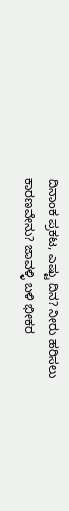ದಿನಾಂಕ ಪ್ರಕಟ, ಎಷ್ಟು ದಿನ? ನೀರು ಹರಿಸಲು ಕಾರಣವೇನು? ಜಾವಳ್ಳಿ ಬಳಿ ಭೀಕರ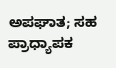ಅಪಘಾತ; ಸಹ ಪ್ರಾಧ್ಯಾಪಕ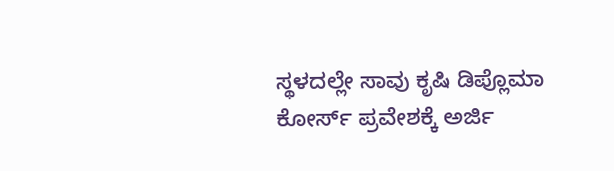ಸ್ಥಳದಲ್ಲೇ ಸಾವು ಕೃಷಿ ಡಿಪ್ಲೊಮಾ ಕೋರ್ಸ್ ಪ್ರವೇಶಕ್ಕೆ ಅರ್ಜಿ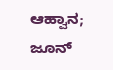ಆಹ್ವಾನ; ಜೂನ್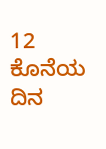12 ಕೊನೆಯ ದಿನ